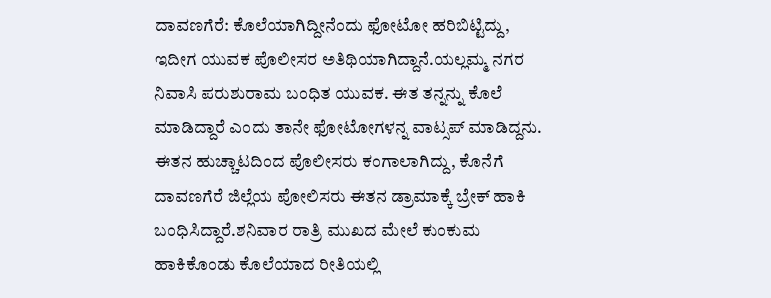ದಾವಣಗೆರೆ: ಕೊಲೆಯಾಗಿದ್ದೀನೆಂದು ಫೋಟೋ ಹರಿಬಿಟ್ಟಿದ್ದು, ಇದೀಗ ಯುವಕ ಪೊಲೀಸರ ಅತಿಥಿಯಾಗಿದ್ದಾನೆ.ಯಲ್ಲಮ್ಮ ನಗರ ನಿವಾಸಿ ಪರುಶುರಾಮ ಬಂಧಿತ ಯುವಕ. ಈತ ತನ್ನನ್ನು ಕೊಲೆ ಮಾಡಿದ್ದಾರೆ ಎಂದು ತಾನೇ ಫೋಟೋಗಳನ್ನ ವಾಟ್ಸಪ್ ಮಾಡಿದ್ದನು. ಈತನ ಹುಚ್ಚಾಟದಿಂದ ಪೊಲೀಸರು ಕಂಗಾಲಾಗಿದ್ದು, ಕೊನೆಗೆ ದಾವಣಗೆರೆ ಜಿಲ್ಲೆಯ ಪೋಲಿಸರು ಈತನ ಡ್ರಾಮಾಕ್ಕೆ ಬ್ರೇಕ್ ಹಾಕಿ ಬಂಧಿಸಿದ್ದಾರೆ.ಶನಿವಾರ ರಾತ್ರಿ ಮುಖದ ಮೇಲೆ ಕುಂಕುಮ ಹಾಕಿಕೊಂಡು ಕೊಲೆಯಾದ ರೀತಿಯಲ್ಲಿ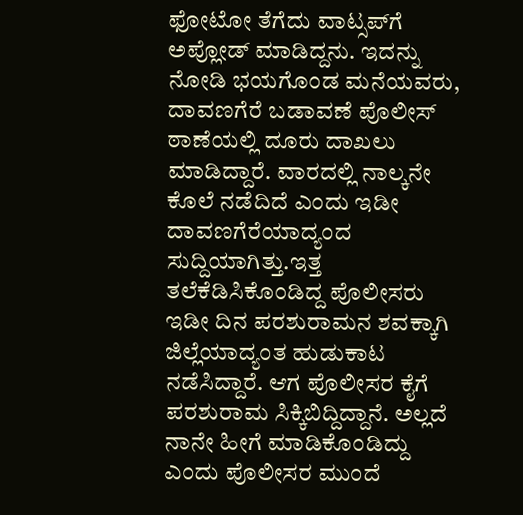ಫೋಟೋ ತೆಗೆದು ವಾಟ್ಸಪ್‍ಗೆ ಅಪ್ಲೋಡ್ ಮಾಡಿದ್ದನು. ಇದನ್ನು ನೋಡಿ ಭಯಗೊಂಡ ಮನೆಯವರು, ದಾವಣಗೆರೆ ಬಡಾವಣೆ ಪೊಲೀಸ್ ಠಾಣೆಯಲ್ಲಿ ದೂರು ದಾಖಲು ಮಾಡಿದ್ದಾರೆ. ವಾರದಲ್ಲಿ ನಾಲ್ಕನೇ ಕೊಲೆ ನಡೆದಿದೆ ಎಂದು ಇಡೀ ದಾವಣಗೆರೆಯಾದ್ಯಂದ ಸುದ್ದಿಯಾಗಿತ್ತು.ಇತ್ತ ತಲೆಕೆಡಿಸಿಕೊಂಡಿದ್ದ ಪೊಲೀಸರು ಇಡೀ ದಿನ ಪರಶುರಾಮನ ಶವಕ್ಕಾಗಿ ಜಿಲ್ಲೆಯಾದ್ಯಂತ ಹುಡುಕಾಟ ನಡೆಸಿದ್ದಾರೆ. ಆಗ ಪೊಲೀಸರ ಕೈಗೆ ಪರಶುರಾಮ ಸಿಕ್ಕಿಬಿದ್ದಿದ್ದಾನೆ. ಅಲ್ಲದೆ ನಾನೇ ಹೀಗೆ ಮಾಡಿಕೊಂಡಿದ್ದು ಎಂದು ಪೊಲೀಸರ ಮುಂದೆ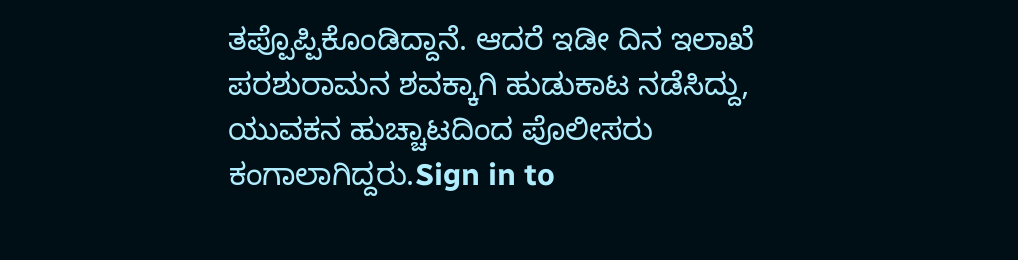ತಪ್ಪೊಪ್ಪಿಕೊಂಡಿದ್ದಾನೆ. ಆದರೆ ಇಡೀ ದಿನ ಇಲಾಖೆ ಪರಶುರಾಮನ ಶವಕ್ಕಾಗಿ ಹುಡುಕಾಟ ನಡೆಸಿದ್ದು, ಯುವಕನ ಹುಚ್ಚಾಟದಿಂದ ಪೊಲೀಸರು ಕಂಗಾಲಾಗಿದ್ದರು.Sign in to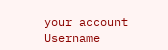your account
Username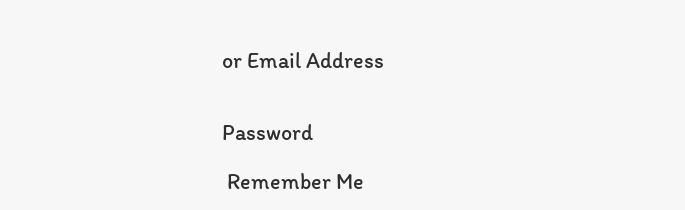or Email Address


Password

 Remember Me